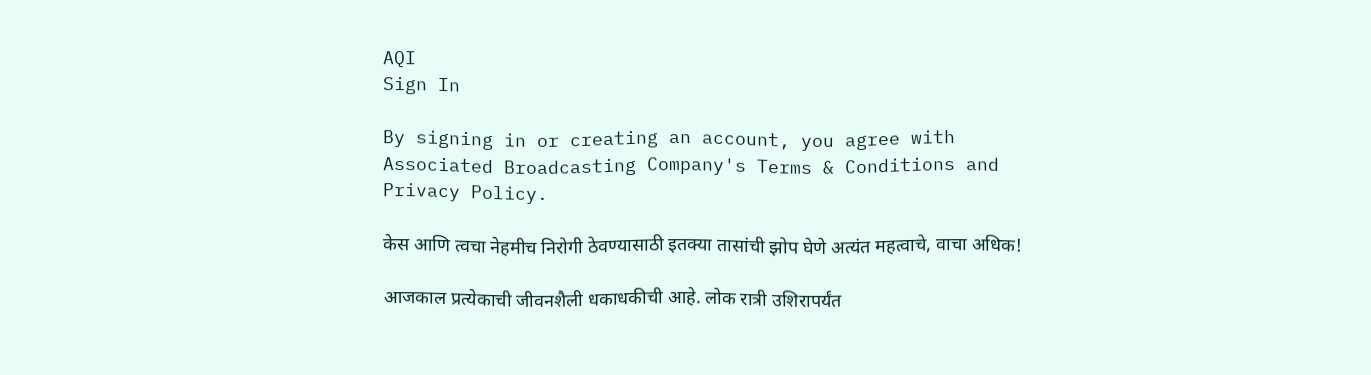AQI
Sign In

By signing in or creating an account, you agree with Associated Broadcasting Company's Terms & Conditions and Privacy Policy.

केस आणि त्वचा नेहमीच निरोगी ठेवण्यासाठी इतक्या तासांची झोप घेणे अत्यंत महत्वाचे, वाचा अधिक!

आजकाल प्रत्येकाची जीवनशैली धकाधकीची आहे. लोक रात्री उशिरापर्यंत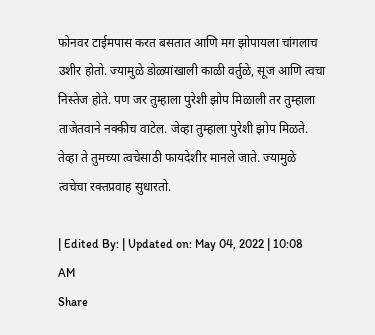फोनवर टाईमपास करत बसतात आणि मग झोपायला चांगलाच उशीर होतो. ज्यामुळे डोळ्यांखाली काळी वर्तुळे, सूज आणि त्वचा निस्तेज होते. पण जर तुम्हाला पुरेशी झोप मिळाली तर तुम्हाला ताजेतवाने नक्कीच वाटेल. जेव्हा तुम्हाला पुरेशी झोप मिळते. तेव्हा ते तुमच्या त्वचेसाठी फायदेशीर मानले जाते. ज्यामुळे त्वचेचा रक्तप्रवाह सुधारतो.

| Edited By: | Updated on: May 04, 2022 | 10:08 AM
Share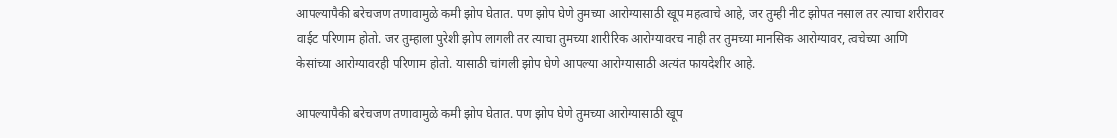आपल्यापैकी बरेचजण तणावामुळे कमी झोप घेतात. पण झोप घेणे तुमच्या आरोग्यासाठी खूप महत्वाचे आहे, जर तुम्ही नीट झोपत नसाल तर त्याचा शरीरावर वाईट परिणाम होतो. जर तुम्हाला पुरेशी झोप लागली तर त्याचा तुमच्या शारीरिक आरोग्यावरच नाही तर तुमच्या मानसिक आरोग्यावर, त्वचेच्या आणि केसांच्या आरोग्यावरही परिणाम होतो. यासाठी चांगली झोप घेणे आपल्या आरोग्यासाठी अत्यंत फायदेशीर आहे.

आपल्यापैकी बरेचजण तणावामुळे कमी झोप घेतात. पण झोप घेणे तुमच्या आरोग्यासाठी खूप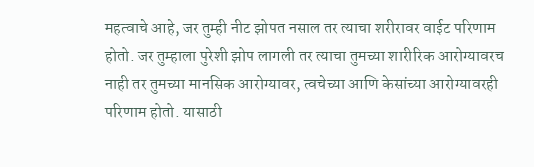महत्वाचे आहे, जर तुम्ही नीट झोपत नसाल तर त्याचा शरीरावर वाईट परिणाम होतो. जर तुम्हाला पुरेशी झोप लागली तर त्याचा तुमच्या शारीरिक आरोग्यावरच नाही तर तुमच्या मानसिक आरोग्यावर, त्वचेच्या आणि केसांच्या आरोग्यावरही परिणाम होतो. यासाठी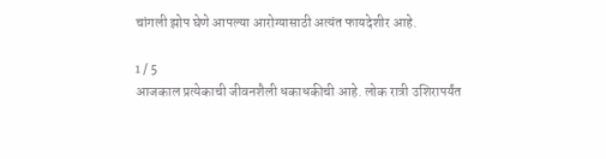चांगली झोप घेणे आपल्या आरोग्यासाठी अत्यंत फायदेशीर आहे.

1 / 5
आजकाल प्रत्येकाची जीवनशैली धकाधकीची आहे. लोक रात्री उशिरापर्यंत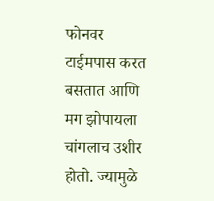फोनवर टाईमपास करत बसतात आणि मग झोपायला चांगलाच उशीर होतो. ज्यामुळे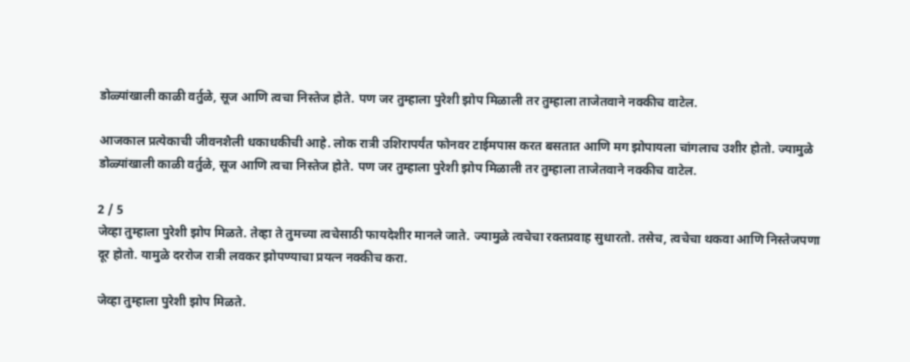डोळ्यांखाली काळी वर्तुळे, सूज आणि त्वचा निस्तेज होते. पण जर तुम्हाला पुरेशी झोप मिळाली तर तुम्हाला ताजेतवाने नक्कीच वाटेल.

आजकाल प्रत्येकाची जीवनशैली धकाधकीची आहे. लोक रात्री उशिरापर्यंत फोनवर टाईमपास करत बसतात आणि मग झोपायला चांगलाच उशीर होतो. ज्यामुळे डोळ्यांखाली काळी वर्तुळे, सूज आणि त्वचा निस्तेज होते. पण जर तुम्हाला पुरेशी झोप मिळाली तर तुम्हाला ताजेतवाने नक्कीच वाटेल.

2 / 5
जेव्हा तुम्हाला पुरेशी झोप मिळते. तेव्हा ते तुमच्या त्वचेसाठी फायदेशीर मानले जाते. ज्यामुळे त्वचेचा रक्तप्रवाह सुधारतो. तसेच, त्वचेचा थकवा आणि निस्तेजपणा दूर होतो. यामुळे दररोज रात्री लवकर झोपण्याचा प्रयत्न नक्कीच करा.

जेव्हा तुम्हाला पुरेशी झोप मिळते.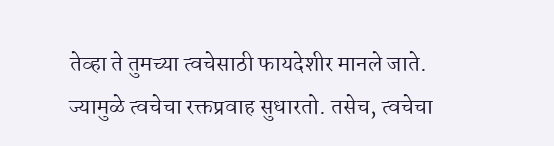तेव्हा ते तुमच्या त्वचेसाठी फायदेशीर मानले जाते. ज्यामुळे त्वचेचा रक्तप्रवाह सुधारतो. तसेच, त्वचेचा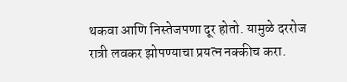थकवा आणि निस्तेजपणा दूर होतो. यामुळे दररोज रात्री लवकर झोपण्याचा प्रयत्न नक्कीच करा.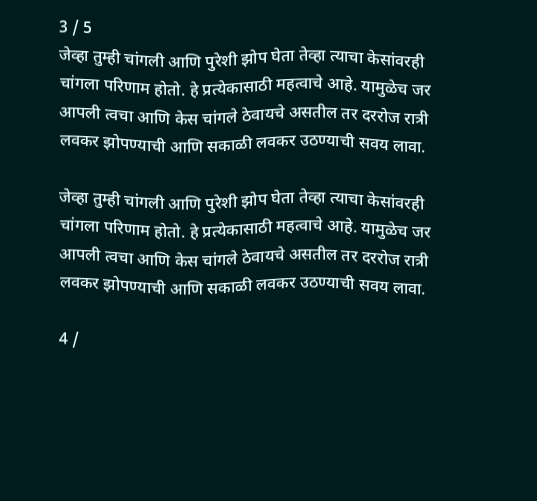3 / 5
जेव्हा तुम्ही चांगली आणि पुरेशी झोप घेता तेव्हा त्याचा केसांवरही चांगला परिणाम होतो. हे प्रत्येकासाठी महत्वाचे आहे. यामुळेच जर आपली त्वचा आणि केस चांगले ठेवायचे असतील तर दररोज रात्री लवकर झोपण्याची आणि सकाळी लवकर उठण्याची सवय लावा.

जेव्हा तुम्ही चांगली आणि पुरेशी झोप घेता तेव्हा त्याचा केसांवरही चांगला परिणाम होतो. हे प्रत्येकासाठी महत्वाचे आहे. यामुळेच जर आपली त्वचा आणि केस चांगले ठेवायचे असतील तर दररोज रात्री लवकर झोपण्याची आणि सकाळी लवकर उठण्याची सवय लावा.

4 /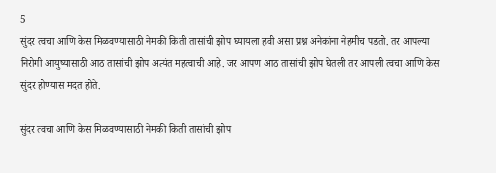5
सुंदर त्वचा आणि केस मिळवण्यासाठी नेमकी किती तासांची झोप घ्यायला हवी असा प्रश्न अनेकांना नेहमीच पडतो. तर आपल्या निरोगी आयुष्यासाठी आठ तासांची झोप अत्यंत महत्वाची आहे. जर आपण आठ तासांची झोप घेतली तर आपली त्वचा आणि केस सुंदर होण्यास मदत होते.

सुंदर त्वचा आणि केस मिळवण्यासाठी नेमकी किती तासांची झोप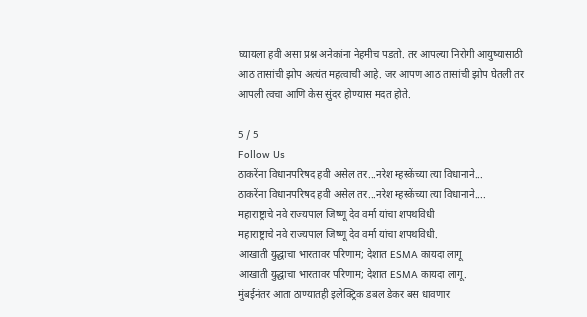घ्यायला हवी असा प्रश्न अनेकांना नेहमीच पडतो. तर आपल्या निरोगी आयुष्यासाठी आठ तासांची झोप अत्यंत महत्वाची आहे. जर आपण आठ तासांची झोप घेतली तर आपली त्वचा आणि केस सुंदर होण्यास मदत होते.

5 / 5
Follow Us
ठाकरेंना विधानपरिषद हवी असेल तर...नरेश म्हस्केंच्या त्या विधानाने...
ठाकरेंना विधानपरिषद हवी असेल तर...नरेश म्हस्केंच्या त्या विधानाने....
महाराष्ट्राचे नवे राज्यपाल जिष्णू देव वर्मा यांचा शपथविधी
महाराष्ट्राचे नवे राज्यपाल जिष्णू देव वर्मा यांचा शपथविधी.
आखाती युद्धाचा भारतावर परिणाम; देशात ESMA कायदा लागू
आखाती युद्धाचा भारतावर परिणाम; देशात ESMA कायदा लागू.
मुंबईनंतर आता ठाण्यातही इलेक्ट्रिक डबल डेकर बस धावणार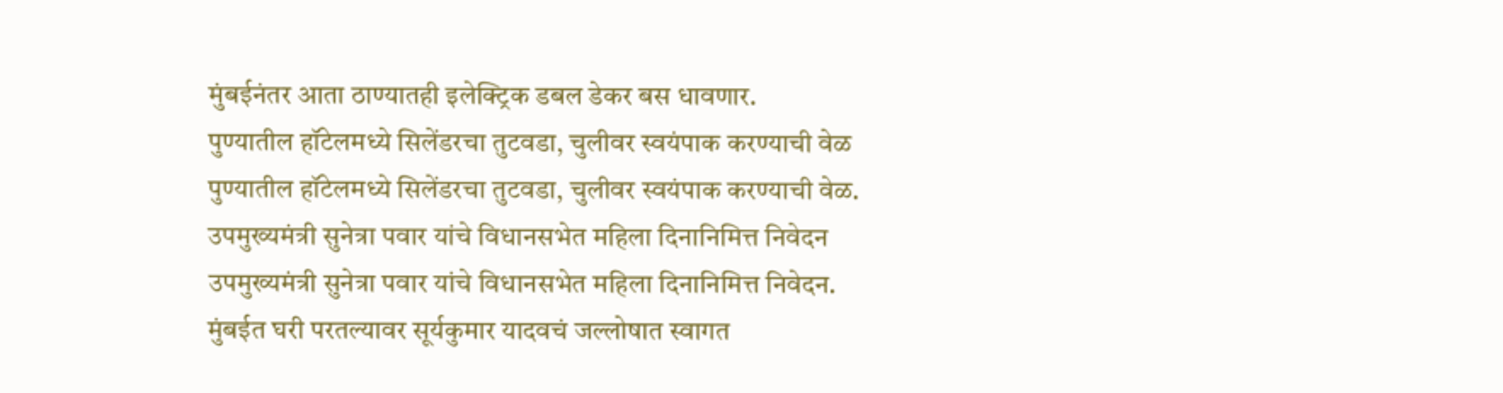मुंबईनंतर आता ठाण्यातही इलेक्ट्रिक डबल डेकर बस धावणार.
पुण्यातील हॉटेलमध्ये सिलेंडरचा तुटवडा, चुलीवर स्वयंपाक करण्याची वेळ
पुण्यातील हॉटेलमध्ये सिलेंडरचा तुटवडा, चुलीवर स्वयंपाक करण्याची वेळ.
उपमुख्यमंत्री सुनेत्रा पवार यांचे विधानसभेत महिला दिनानिमित्त निवेदन
उपमुख्यमंत्री सुनेत्रा पवार यांचे विधानसभेत महिला दिनानिमित्त निवेदन.
मुंबईत घरी परतल्यावर सूर्यकुमार यादवचं जल्लोषात स्वागत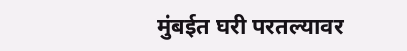मुंबईत घरी परतल्यावर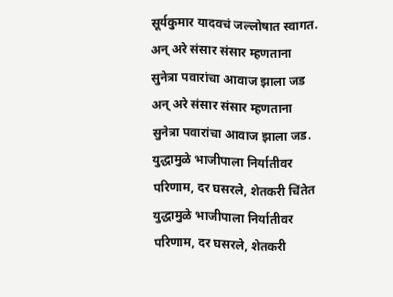सूर्यकुमार यादवचं जल्लोषात स्वागत.
अन् अरे संसार संसार म्हणताना सुनेत्रा पवारांचा आवाज झाला जड
अन् अरे संसार संसार म्हणताना सुनेत्रा पवारांचा आवाज झाला जड.
युद्धामुळे भाजीपाला निर्यातीवर परिणाम, दर घसरले, शेतकरी चिंतेत
युद्धामुळे भाजीपाला निर्यातीवर परिणाम, दर घसरले, शेतकरी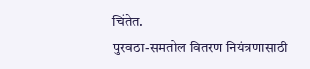चिंतेत.
पुरवठा-समतोल वितरण नियंत्रणासाठी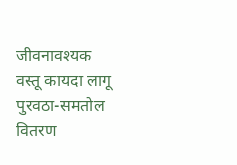जीवनावश्यक वस्तू कायदा लागू
पुरवठा-समतोल वितरण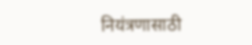नियंत्रणासाठी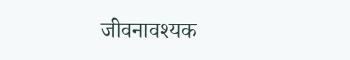जीवनावश्यक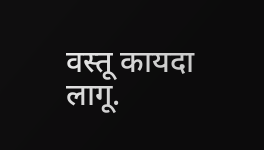वस्तू कायदा लागू.